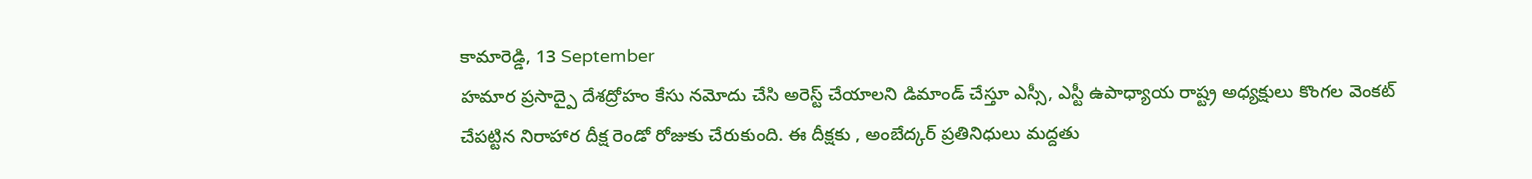కామారెడ్డి, 13 September
హమార ప్రసాద్పై దేశద్రోహం కేసు నమోదు చేసి అరెస్ట్ చేయాలని డిమాండ్ చేస్తూ ఎస్సీ, ఎస్టీ ఉపాధ్యాయ రాష్ట్ర అధ్యక్షులు కొంగల వెంకట్ చేపట్టిన నిరాహార దీక్ష రెండో రోజుకు చేరుకుంది. ఈ దీక్షకు , అంబేద్కర్ ప్రతినిధులు మద్దతు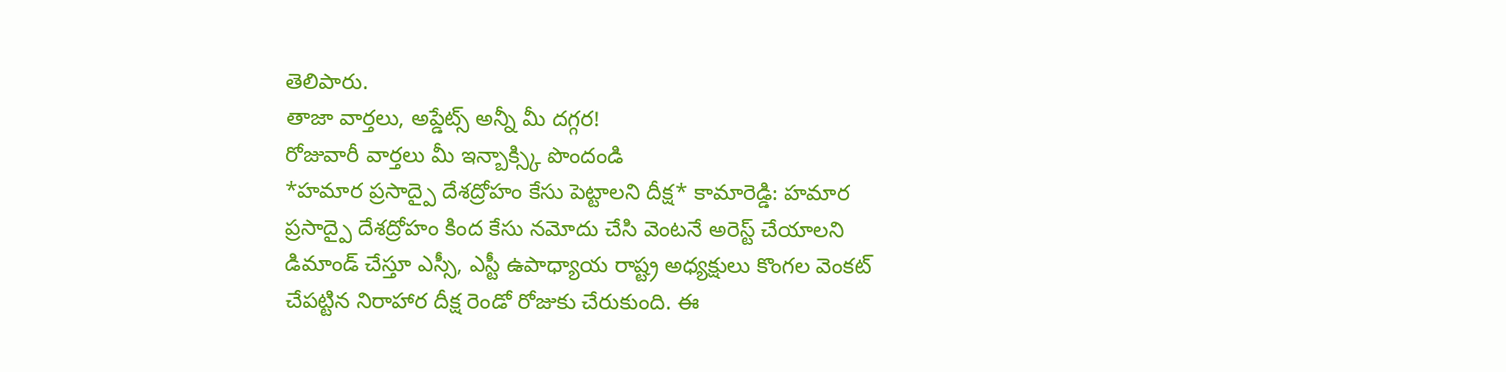తెలిపారు.
తాజా వార్తలు, అప్డేట్స్ అన్నీ మీ దగ్గర!
రోజువారీ వార్తలు మీ ఇన్బాక్స్కి పొందండి
*హమార ప్రసాద్పై దేశద్రోహం కేసు పెట్టాలని దీక్ష* కామారెడ్డి: హమార ప్రసాద్పై దేశద్రోహం కింద కేసు నమోదు చేసి వెంటనే అరెస్ట్ చేయాలని డిమాండ్ చేస్తూ ఎస్సీ, ఎస్టీ ఉపాధ్యాయ రాష్ట్ర అధ్యక్షులు కొంగల వెంకట్ చేపట్టిన నిరాహార దీక్ష రెండో రోజుకు చేరుకుంది. ఈ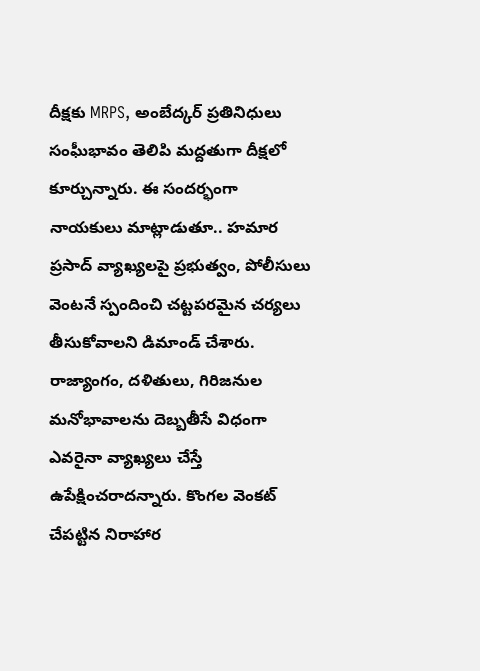దీక్షకు MRPS, అంబేద్కర్ ప్రతినిధులు సంఘీభావం తెలిపి మద్దతుగా దీక్షలో కూర్చున్నారు. ఈ సందర్భంగా నాయకులు మాట్లాడుతూ.. హమార ప్రసాద్ వ్యాఖ్యలపై ప్రభుత్వం, పోలీసులు వెంటనే స్పందించి చట్టపరమైన చర్యలు తీసుకోవాలని డిమాండ్ చేశారు. రాజ్యాంగం, దళితులు, గిరిజనుల మనోభావాలను దెబ్బతీసే విధంగా ఎవరైనా వ్యాఖ్యలు చేస్తే ఉపేక్షించరాదన్నారు. కొంగల వెంకట్ చేపట్టిన నిరాహార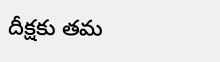దీక్షకు తమ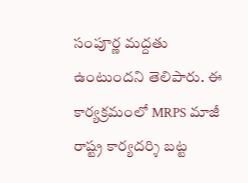సంపూర్ణ మద్దతు ఉంటుందని తెలిపారు. ఈ కార్యక్రమంలో MRPS మాజీ రాష్ట్ర కార్యదర్శి బట్ట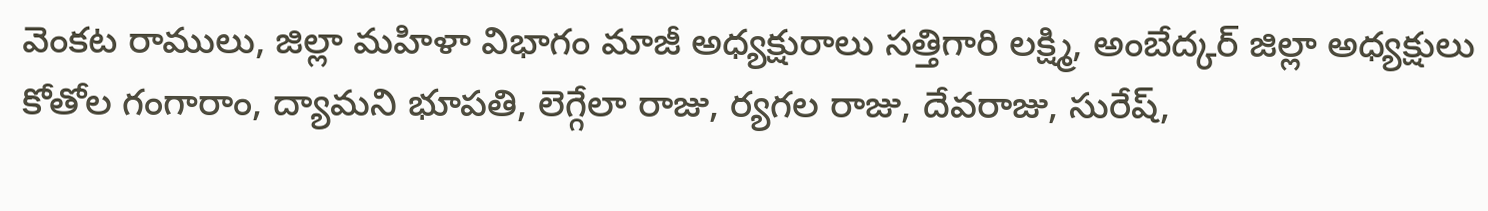వెంకట రాములు, జిల్లా మహిళా విభాగం మాజీ అధ్యక్షురాలు సత్తిగారి లక్ష్మి, అంబేద్కర్ జిల్లా అధ్యక్షులు కోతోల గంగారాం, ద్యామని భూపతి, లెగ్గేలా రాజు, ర్యగల రాజు, దేవరాజు, సురేష్,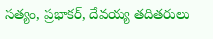సత్యం, ప్రభాకర్, దేవయ్య తదితరులు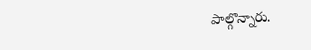పాల్గొన్నారు.